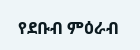የደቡብ ምዕራብ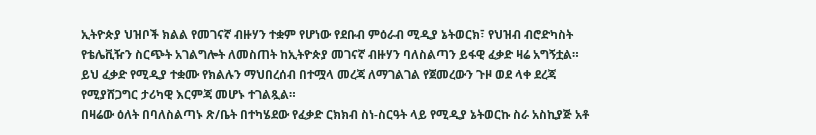ኢትዮጵያ ህዝቦች ክልል የመገናኛ ብዙሃን ተቋም የሆነው የደቡብ ምዕራብ ሚዲያ ኔትወርክ፣ የህዝብ ብሮድካስት የቴሌቪዥን ስርጭት አገልግሎት ለመስጠት ከኢትዮጵያ መገናኛ ብዙሃን ባለስልጣን ይፋዊ ፈቃድ ዛሬ አግኝቷል።
ይህ ፈቃድ የሚዲያ ተቋሙ የክልሉን ማህበረሰብ በተሟላ መረጃ ለማገልገል የጀመረውን ጉዞ ወደ ላቀ ደረጃ የሚያሸጋግር ታሪካዊ እርምጃ መሆኑ ተገልጿል።
በዛሬው ዕለት በባለስልጣኑ ጽ/ቤት በተካሄደው የፈቃድ ርክክብ ስነ-ስርዓት ላይ የሚዲያ ኔትወርኩ ስራ አስኪያጅ አቶ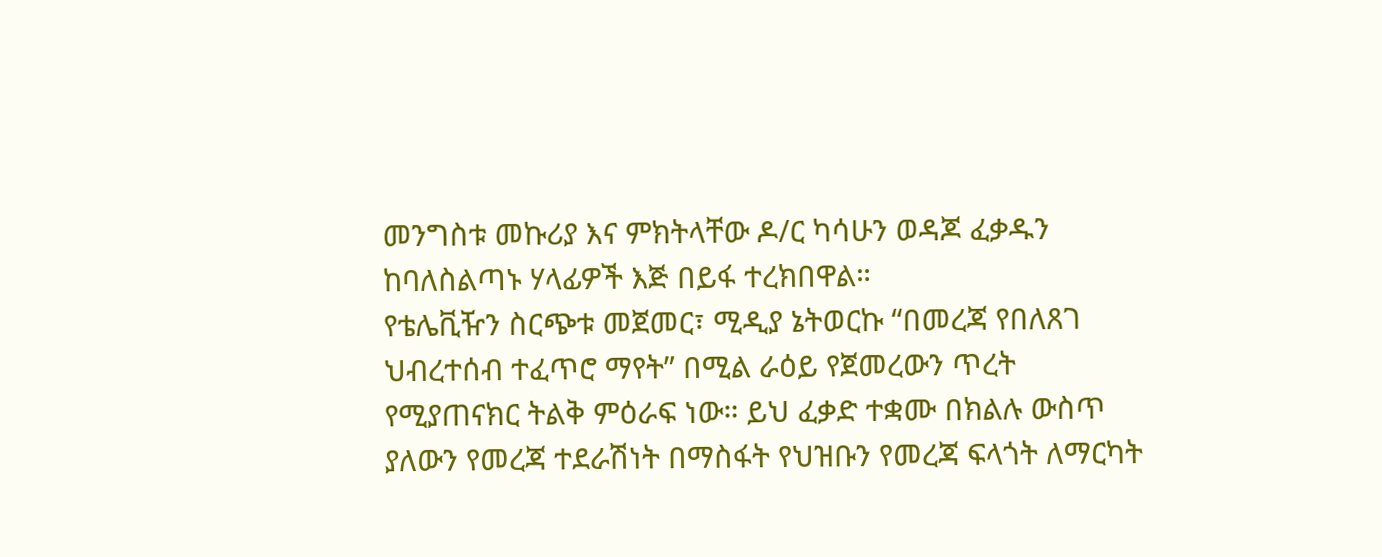መንግስቱ መኩሪያ እና ምክትላቸው ዶ/ር ካሳሁን ወዳጆ ፈቃዱን ከባለስልጣኑ ሃላፊዎች እጅ በይፋ ተረክበዋል።
የቴሌቪዥን ስርጭቱ መጀመር፣ ሚዲያ ኔትወርኩ “በመረጃ የበለጸገ ህብረተሰብ ተፈጥሮ ማየት” በሚል ራዕይ የጀመረውን ጥረት የሚያጠናክር ትልቅ ምዕራፍ ነው። ይህ ፈቃድ ተቋሙ በክልሉ ውስጥ ያለውን የመረጃ ተደራሽነት በማስፋት የህዝቡን የመረጃ ፍላጎት ለማርካት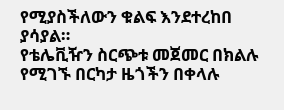የሚያስችለውን ቁልፍ እንደተረከበ ያሳያል።
የቴሌቪዥን ስርጭቱ መጀመር በክልሉ የሚገኙ በርካታ ዜጎችን በቀላሉ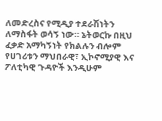ለመድረስና የሚዲያ ተደራሽነትን ለማስፋት ወሳኝ ነው። ኔትወርኩ በዚህ ፈቃድ አማካኝነት የክልሉን ብሎም የሀገሪቱን ማህበራዊ፣ ኢኮኖሚያዊ እና ፖለቲካዊ ጉዳዮች እንዲሁም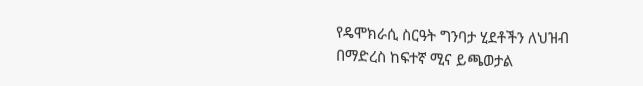የዴሞክራሲ ስርዓት ግንባታ ሂደቶችን ለህዝብ በማድረስ ከፍተኛ ሚና ይጫወታል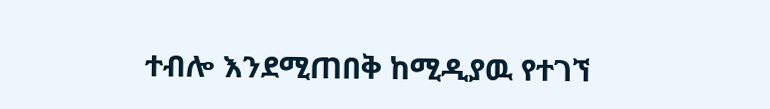ተብሎ እንደሚጠበቅ ከሚዲያዉ የተገኘ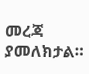መረጃ ያመለክታል።